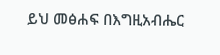ይህ መፅሐፍ በእግዚአብሔር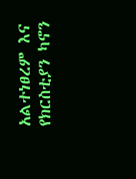አልተነፀረም እና የክርስቲያን ካኖን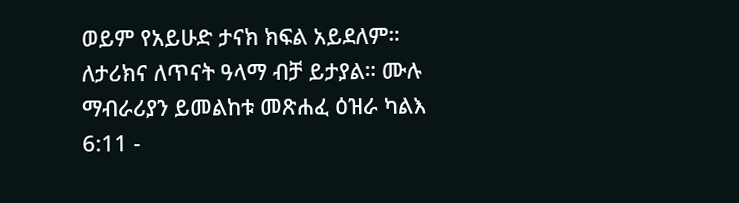ወይም የአይሁድ ታናክ ክፍል አይደለም። ለታሪክና ለጥናት ዓላማ ብቻ ይታያል። ሙሉ ማብራሪያን ይመልከቱ መጽሐፈ ዕዝራ ካልእ 6:11 -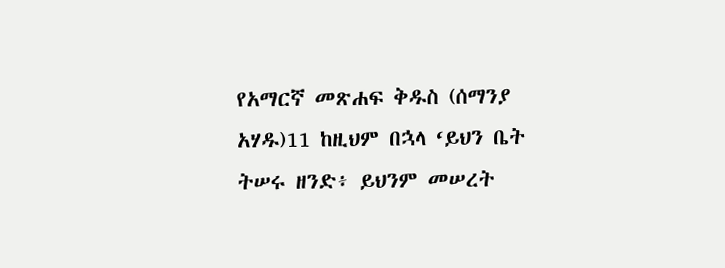የአማርኛ መጽሐፍ ቅዱስ (ሰማንያ አሃዱ)11 ከዚህም በኋላ ‘ይህን ቤት ትሠሩ ዘንድ፥ ይህንም መሠረት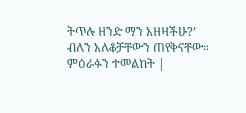ትጥሉ ዘንድ ማን አዘዛችሁ?’ ብለን አለቆቻቸውን ጠየቅናቸው። ምዕራፉን ተመልከት |